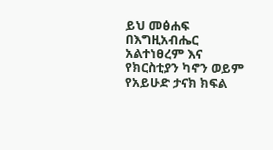ይህ መፅሐፍ በእግዚአብሔር አልተነፀረም እና የክርስቲያን ካኖን ወይም የአይሁድ ታናክ ክፍል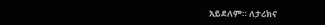አይደለም። ለታሪክና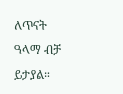ለጥናት ዓላማ ብቻ ይታያል።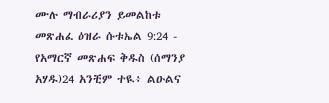ሙሉ ማብራሪያን ይመልከቱ መጽሐፈ ዕዝራ ሱቱኤል 9:24 - የአማርኛ መጽሐፍ ቅዱስ (ሰማንያ አሃዱ)24 አንቺም ተዪ፥ ልዑልና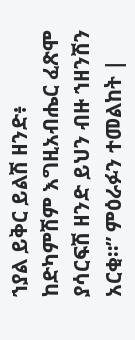ኀያል ይቅር ይልሽ ዘንድ፥ ከድካምሽም እግዚአብሔር ፈጽሞ ያሳርፍሽ ዘንድ ይህን ብዙ ኀዘንሽን አርቂ።” ምዕራፉን ተመልከት |